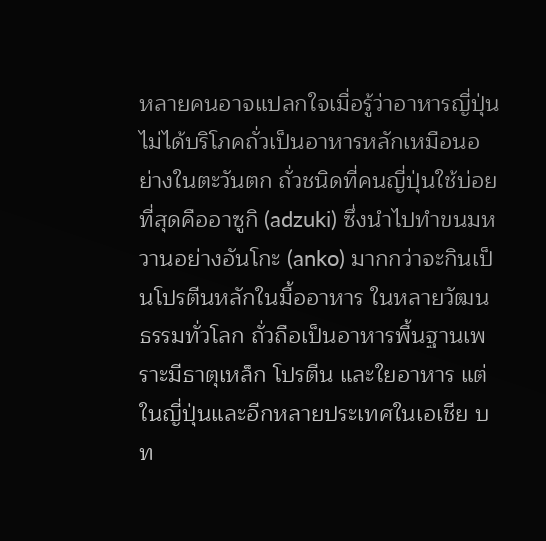หลายคนอาจแปลกใจเมื่อรู้ว่าอาหารญี่ปุ่นไม่ได้บริโภคถั่วเป็นอาหารหลักเหมือนอย่างในตะวันตก ถั่วชนิดที่คนญี่ปุ่นใช้บ่อยที่สุดคืออาซูกิ (adzuki) ซึ่งนำไปทำขนมหวานอย่างอันโกะ (anko) มากกว่าจะกินเป็นโปรตีนหลักในมื้ออาหาร ในหลายวัฒนธรรมทั่วโลก ถั่วถือเป็นอาหารพื้นฐานเพราะมีธาตุเหล็ก โปรตีน และใยอาหาร แต่ในญี่ปุ่นและอีกหลายประเทศในเอเชีย บท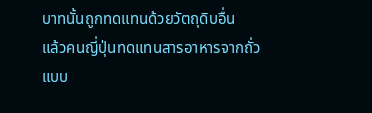บาทนั้นถูกทดแทนด้วยวัตถุดิบอื่น
แล้วคนญี่ปุ่นทดแทนสารอาหารจากถั่วแบบ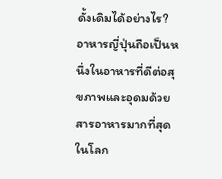ดั้งเดิมได้อย่างไร? อาหารญี่ปุ่นถือเป็นหนึ่งในอาหารที่ดีต่อสุขภาพและอุดมด้วยสารอาหารมากที่สุดในโลก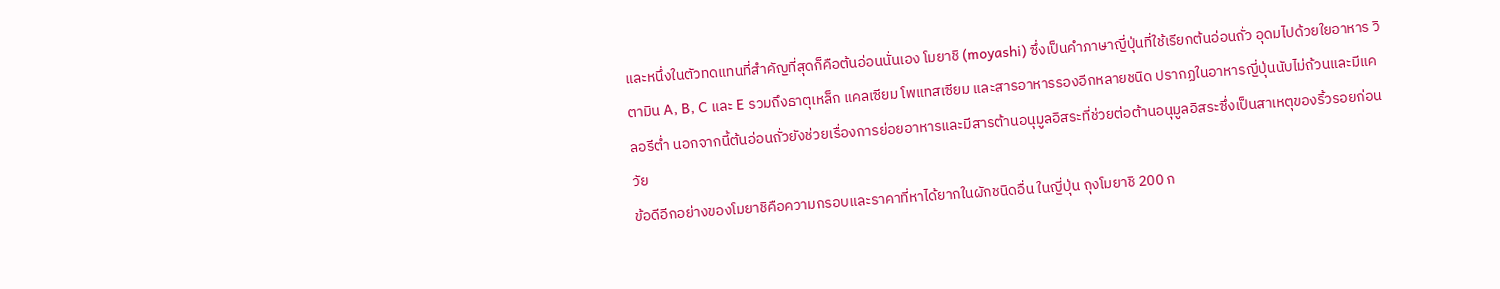และหนึ่งในตัวทดแทนที่สำคัญที่สุดก็คือต้นอ่อนนั่นเอง โมยาชิ (moyashi) ซึ่งเป็นคำภาษาญี่ปุ่นที่ใช้เรียกต้นอ่อนถั่ว อุดมไปด้วยใยอาหาร วิตามิน A, B, C และ E รวมถึงธาตุเหล็ก แคลเซียม โพแทสเซียม และสารอาหารรองอีกหลายชนิด ปรากฏในอาหารญี่ปุ่นนับไม่ถ้วนและมีแคลอรีต่ำ นอกจากนี้ต้นอ่อนถั่วยังช่วยเรื่องการย่อยอาหารและมีสารต้านอนุมูลอิสระที่ช่วยต่อต้านอนุมูลอิสระซึ่งเป็นสาเหตุของริ้วรอยก่อนวัย
ข้อดีอีกอย่างของโมยาชิคือความกรอบและราคาที่หาได้ยากในผักชนิดอื่น ในญี่ปุ่น ถุงโมยาชิ 200 ก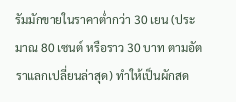รัมมักขายในราคาต่ำกว่า 30 เยน (ประมาณ 80 เซนต์ หรือราว 30 บาท ตามอัตราแลกเปลี่ยนล่าสุด) ทำให้เป็นผักสด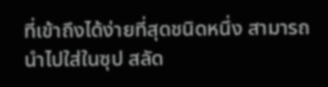ที่เข้าถึงได้ง่ายที่สุดชนิดหนึ่ง สามารถนำไปใส่ในซุป สลัด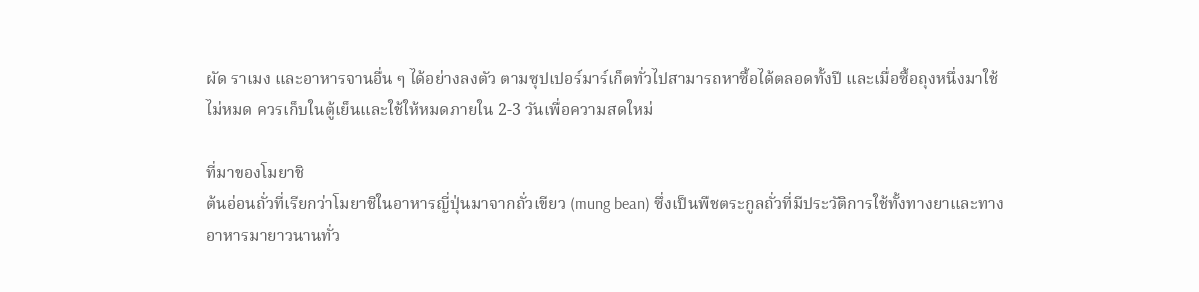ผัด ราเมง และอาหารจานอื่น ๆ ได้อย่างลงตัว ตามซุปเปอร์มาร์เก็ตทั่วไปสามารถหาซื้อได้ตลอดทั้งปี และเมื่อซื้อถุงหนึ่งมาใช้ไม่หมด ควรเก็บในตู้เย็นและใช้ให้หมดภายใน 2-3 วันเพื่อความสดใหม่

ที่มาของโมยาชิ
ต้นอ่อนถั่วที่เรียกว่าโมยาชิในอาหารญี่ปุ่นมาจากถั่วเขียว (mung bean) ซึ่งเป็นพืชตระกูลถั่วที่มีประวัติการใช้ทั้งทางยาและทางอาหารมายาวนานทั่ว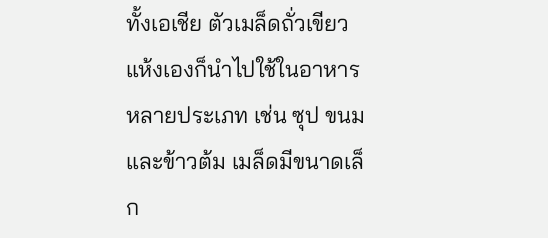ทั้งเอเชีย ตัวเมล็ดถั่วเขียวแห้งเองก็นำไปใช้ในอาหารหลายประเภท เช่น ซุป ขนม และข้าวต้ม เมล็ดมีขนาดเล็ก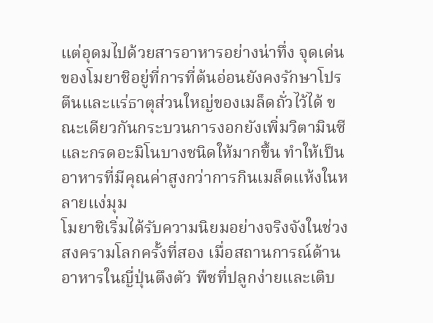แต่อุดมไปด้วยสารอาหารอย่างน่าทึ่ง จุดเด่นของโมยาชิอยู่ที่การที่ต้นอ่อนยังคงรักษาโปรตีนและแร่ธาตุส่วนใหญ่ของเมล็ดถั่วไว้ได้ ขณะเดียวกันกระบวนการงอกยังเพิ่มวิตามินซีและกรดอะมิโนบางชนิดให้มากขึ้น ทำให้เป็นอาหารที่มีคุณค่าสูงกว่าการกินเมล็ดแห้งในหลายแง่มุม
โมยาชิเริ่มได้รับความนิยมอย่างจริงจังในช่วงสงครามโลกครั้งที่สอง เมื่อสถานการณ์ด้านอาหารในญี่ปุ่นตึงตัว พืชที่ปลูกง่ายและเติบ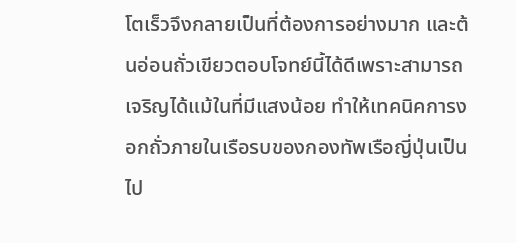โตเร็วจึงกลายเป็นที่ต้องการอย่างมาก และต้นอ่อนถั่วเขียวตอบโจทย์นี้ได้ดีเพราะสามารถเจริญได้แม้ในที่มีแสงน้อย ทำให้เทคนิคการงอกถั่วภายในเรือรบของกองทัพเรือญี่ปุ่นเป็นไป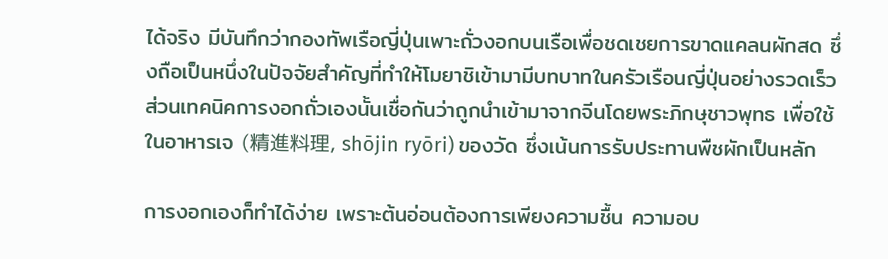ได้จริง มีบันทึกว่ากองทัพเรือญี่ปุ่นเพาะถั่วงอกบนเรือเพื่อชดเชยการขาดแคลนผักสด ซึ่งถือเป็นหนึ่งในปัจจัยสำคัญที่ทำให้โมยาชิเข้ามามีบทบาทในครัวเรือนญี่ปุ่นอย่างรวดเร็ว ส่วนเทคนิคการงอกถั่วเองนั้นเชื่อกันว่าถูกนำเข้ามาจากจีนโดยพระภิกษุชาวพุทธ เพื่อใช้ในอาหารเจ (精進料理, shōjin ryōri) ของวัด ซึ่งเน้นการรับประทานพืชผักเป็นหลัก

การงอกเองก็ทำได้ง่าย เพราะต้นอ่อนต้องการเพียงความชื้น ความอบ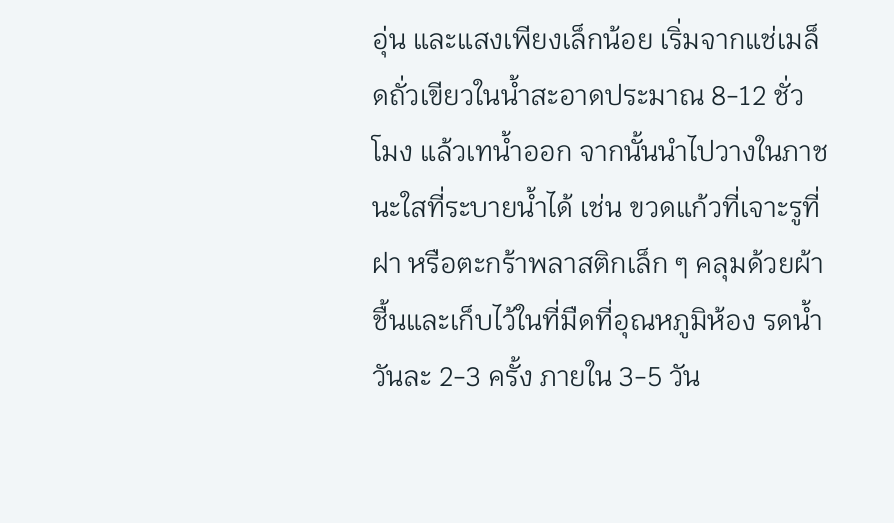อุ่น และแสงเพียงเล็กน้อย เริ่มจากแช่เมล็ดถั่วเขียวในน้ำสะอาดประมาณ 8-12 ชั่วโมง แล้วเทน้ำออก จากนั้นนำไปวางในภาชนะใสที่ระบายน้ำได้ เช่น ขวดแก้วที่เจาะรูที่ฝา หรือตะกร้าพลาสติกเล็ก ๆ คลุมด้วยผ้าชื้นและเก็บไว้ในที่มืดที่อุณหภูมิห้อง รดน้ำวันละ 2-3 ครั้ง ภายใน 3-5 วัน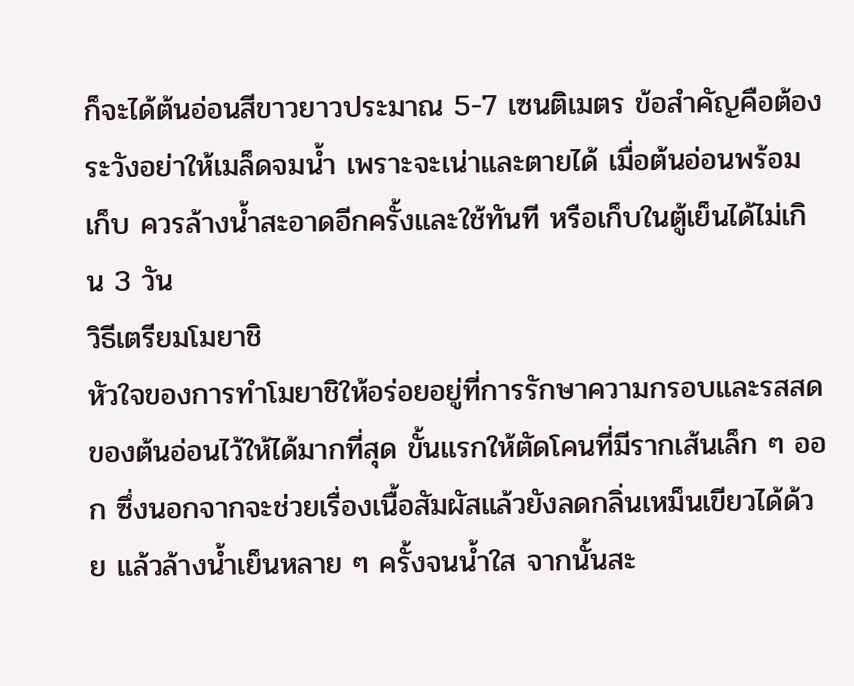ก็จะได้ต้นอ่อนสีขาวยาวประมาณ 5-7 เซนติเมตร ข้อสำคัญคือต้องระวังอย่าให้เมล็ดจมน้ำ เพราะจะเน่าและตายได้ เมื่อต้นอ่อนพร้อมเก็บ ควรล้างน้ำสะอาดอีกครั้งและใช้ทันที หรือเก็บในตู้เย็นได้ไม่เกิน 3 วัน
วิธีเตรียมโมยาชิ
หัวใจของการทำโมยาชิให้อร่อยอยู่ที่การรักษาความกรอบและรสสดของต้นอ่อนไว้ให้ได้มากที่สุด ขั้นแรกให้ตัดโคนที่มีรากเส้นเล็ก ๆ ออก ซึ่งนอกจากจะช่วยเรื่องเนื้อสัมผัสแล้วยังลดกลิ่นเหม็นเขียวได้ด้วย แล้วล้างน้ำเย็นหลาย ๆ ครั้งจนน้ำใส จากนั้นสะ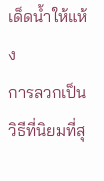เด็ดน้ำให้แห้ง
การลวกเป็นวิธีที่นิยมที่สุ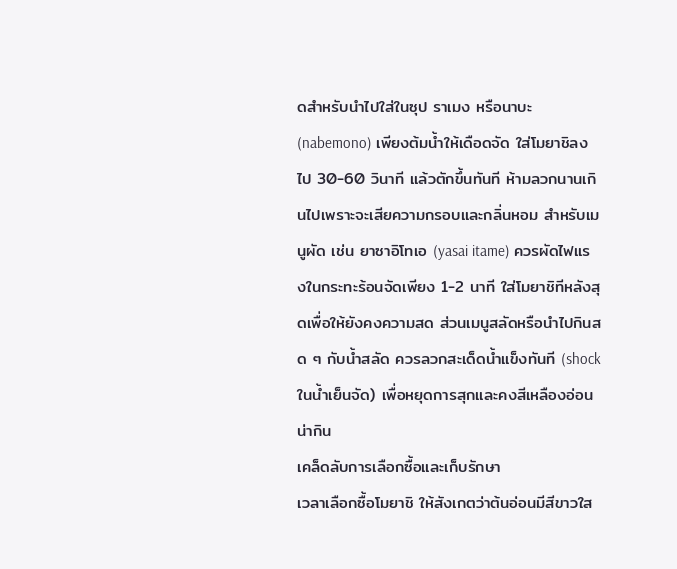ดสำหรับนำไปใส่ในซุป ราเมง หรือนาบะ (nabemono) เพียงต้มน้ำให้เดือดจัด ใส่โมยาชิลงไป 30-60 วินาที แล้วตักขึ้นทันที ห้ามลวกนานเกินไปเพราะจะเสียความกรอบและกลิ่นหอม สำหรับเมนูผัด เช่น ยาซาอิโทเอ (yasai itame) ควรผัดไฟแรงในกระทะร้อนจัดเพียง 1-2 นาที ใส่โมยาชิทีหลังสุดเพื่อให้ยังคงความสด ส่วนเมนูสลัดหรือนำไปกินสด ๆ กับน้ำสลัด ควรลวกสะเด็ดน้ำแข็งทันที (shock ในน้ำเย็นจัด) เพื่อหยุดการสุกและคงสีเหลืองอ่อนน่ากิน
เคล็ดลับการเลือกซื้อและเก็บรักษา
เวลาเลือกซื้อโมยาชิ ให้สังเกตว่าต้นอ่อนมีสีขาวใส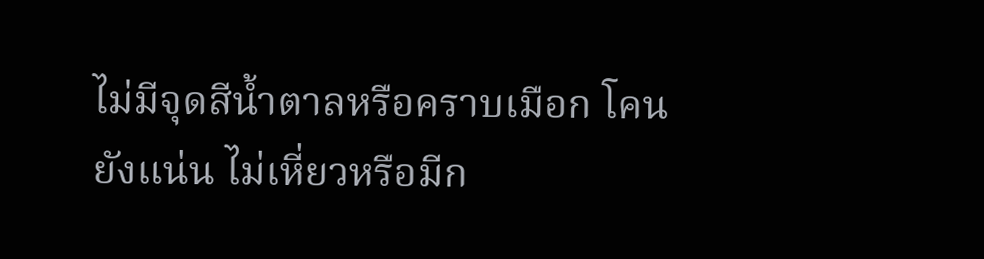ไม่มีจุดสีน้ำตาลหรือคราบเมือก โคนยังแน่น ไม่เหี่ยวหรือมีก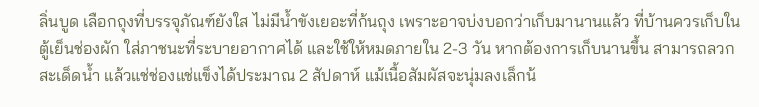ลิ่นบูด เลือกถุงที่บรรจุภัณฑ์ยังใส ไม่มีน้ำขังเยอะที่ก้นถุง เพราะอาจบ่งบอกว่าเก็บมานานแล้ว ที่บ้านควรเก็บในตู้เย็นช่องผัก ใส่ภาชนะที่ระบายอากาศได้ และใช้ให้หมดภายใน 2-3 วัน หากต้องการเก็บนานขึ้น สามารถลวกสะเด็ดน้ำ แล้วแช่ช่องแช่แข็งได้ประมาณ 2 สัปดาห์ แม้เนื้อสัมผัสจะนุ่มลงเล็กน้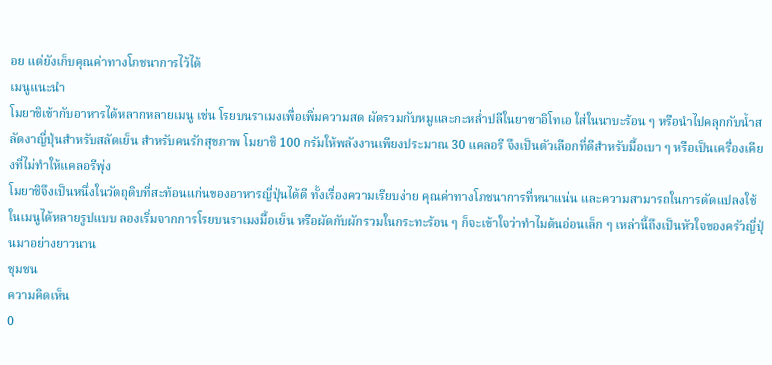อย แต่ยังเก็บคุณค่าทางโภชนาการไว้ได้
เมนูแนะนำ
โมยาชิเข้ากับอาหารได้หลากหลายเมนู เช่น โรยบนราเมงเพื่อเพิ่มความสด ผัดรวมกับหมูและกะหล่ำปลีในยาซาอิโทเอ ใส่ในนาบะร้อน ๆ หรือนำไปคลุกกับน้ำสลัดงาญี่ปุ่นสำหรับสลัดเย็น สำหรับคนรักสุขภาพ โมยาชิ 100 กรัมให้พลังงานเพียงประมาณ 30 แคลอรี จึงเป็นตัวเลือกที่ดีสำหรับมื้อเบา ๆ หรือเป็นเครื่องเคียงที่ไม่ทำให้แคลอรีพุ่ง
โมยาชิจึงเป็นหนึ่งในวัตถุดิบที่สะท้อนแก่นของอาหารญี่ปุ่นได้ดี ทั้งเรื่องความเรียบง่าย คุณค่าทางโภชนาการที่หนาแน่น และความสามารถในการดัดแปลงใช้ในเมนูได้หลายรูปแบบ ลองเริ่มจากการโรยบนราเมงมื้อเย็น หรือผัดกับผักรวมในกระทะร้อน ๆ ก็จะเข้าใจว่าทำไมต้นอ่อนเล็ก ๆ เหล่านี้ถึงเป็นหัวใจของครัวญี่ปุ่นมาอย่างยาวนาน
ชุมชน
ความคิดเห็น
0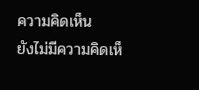ความคิดเห็น
ยังไม่มีความคิดเห็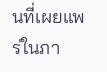นที่เผยแพร่ในภา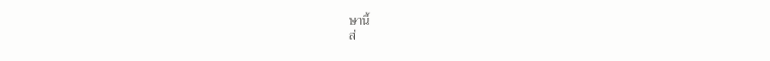ษานี้
ส่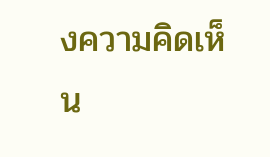งความคิดเห็น